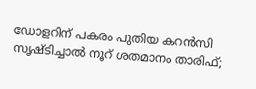ഡോളറിന് പകരം പുതിയ കറന്‍സി സൃഷ്ടിച്ചാല്‍ നൂറ് ശതമാനം താരിഫ്;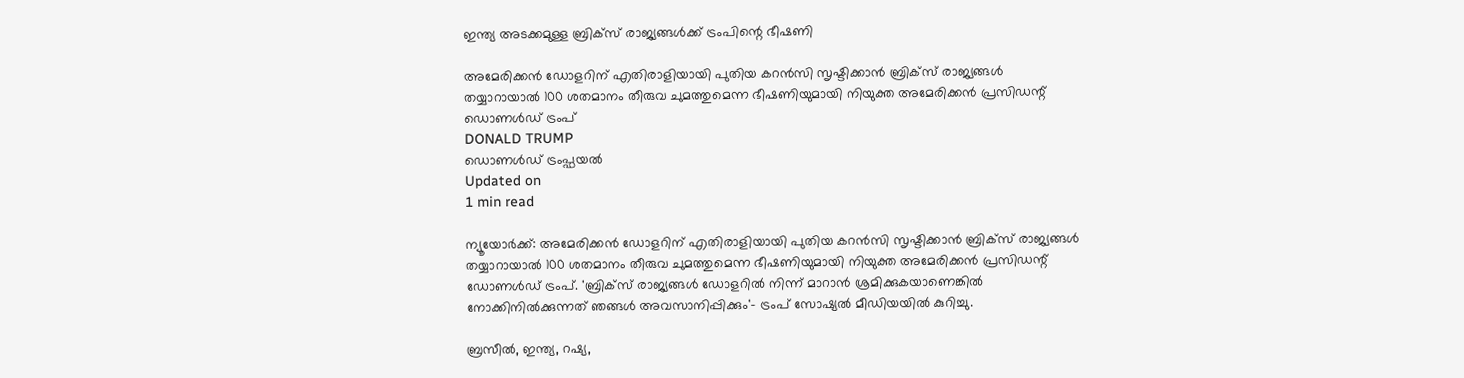ഇന്ത്യ അടക്കമുള്ള ബ്രിക്‌സ് രാജ്യങ്ങള്‍ക്ക് ട്രംപിന്റെ ഭീഷണി

അമേരിക്കന്‍ ഡോളറിന് എതിരാളിയായി പുതിയ കറന്‍സി സൃഷ്ടിക്കാന്‍ ബ്രിക്‌സ് രാജ്യങ്ങള്‍ തയ്യാറായാല്‍ 100 ശതമാനം തീരുവ ചുമത്തുമെന്ന ഭീഷണിയുമായി നിയുക്ത അമേരിക്കന്‍ പ്രസിഡന്റ് ഡൊണള്‍ഡ് ട്രംപ്
DONALD TRUMP
ഡൊണള്‍ഡ് ട്രംപ്ഫയൽ
Updated on
1 min read

ന്യൂയോര്‍ക്ക്: അമേരിക്കന്‍ ഡോളറിന് എതിരാളിയായി പുതിയ കറന്‍സി സൃഷ്ടിക്കാന്‍ ബ്രിക്‌സ് രാജ്യങ്ങള്‍ തയ്യാറായാല്‍ 100 ശതമാനം തീരുവ ചുമത്തുമെന്ന ഭീഷണിയുമായി നിയുക്ത അമേരിക്കന്‍ പ്രസിഡന്റ് ഡോണള്‍ഡ് ട്രംപ്. 'ബ്രിക്‌സ് രാജ്യങ്ങള്‍ ഡോളറില്‍ നിന്ന് മാറാന്‍ ശ്രമിക്കുകയാണെങ്കില്‍ നോക്കിനില്‍ക്കുന്നത് ഞങ്ങള്‍ അവസാനിപ്പിക്കും'- ട്രംപ് സോഷ്യല്‍ മീഡിയയില്‍ കുറിച്ചു.

ബ്രസീല്‍, ഇന്ത്യ, റഷ്യ,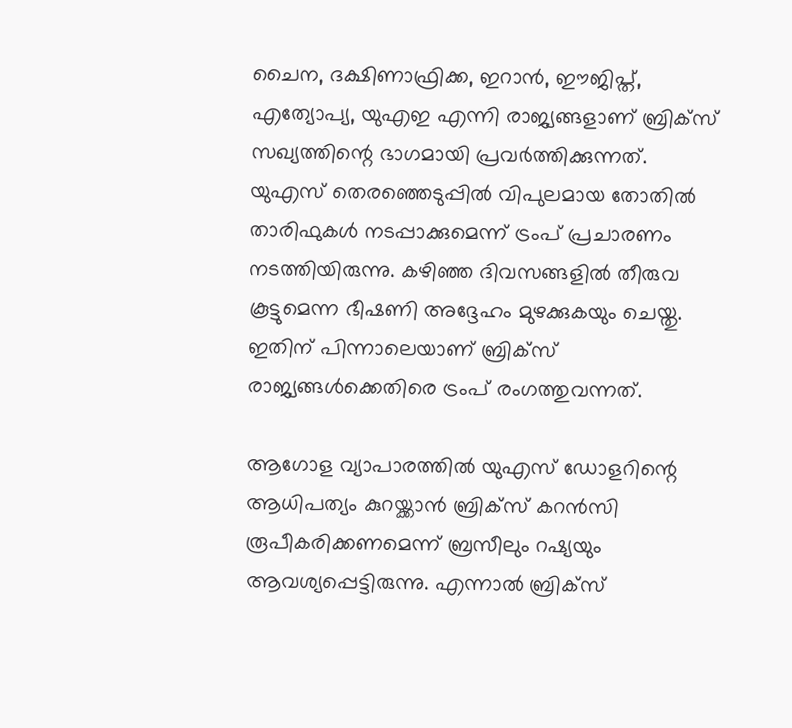ചൈന, ദക്ഷിണാഫ്രിക്ക, ഇറാന്‍, ഈജിപ്ത്, എത്യോപ്യ, യുഎഇ എന്നി രാജ്യങ്ങളാണ് ബ്രിക്‌സ് സഖ്യത്തിന്റെ ഭാഗമായി പ്രവര്‍ത്തിക്കുന്നത്. യുഎസ് തെരഞ്ഞെടുപ്പില്‍ വിപുലമായ തോതില്‍ താരിഫുകള്‍ നടപ്പാക്കുമെന്ന് ട്രംപ് പ്രചാരണം നടത്തിയിരുന്നു. കഴിഞ്ഞ ദിവസങ്ങളില്‍ തീരുവ കൂട്ടുമെന്ന ഭീഷണി അദ്ദേഹം മുഴക്കുകയും ചെയ്തു. ഇതിന് പിന്നാലെയാണ് ബ്രിക്‌സ് രാജ്യങ്ങള്‍ക്കെതിരെ ട്രംപ് രംഗത്തുവന്നത്.

ആഗോള വ്യാപാരത്തില്‍ യുഎസ് ഡോളറിന്റെ ആധിപത്യം കുറയ്ക്കാന്‍ ബ്രിക്സ് കറന്‍സി രൂപീകരിക്കണമെന്ന് ബ്രസീലും റഷ്യയും ആവശ്യപ്പെട്ടിരുന്നു. എന്നാല്‍ ബ്രിക്‌സ്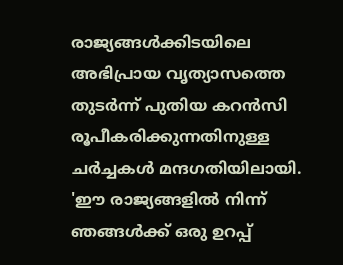രാജ്യങ്ങള്‍ക്കിടയിലെ അഭിപ്രായ വൃത്യാസത്തെ തുടര്‍ന്ന് പുതിയ കറന്‍സി രൂപീകരിക്കുന്നതിനുള്ള ചര്‍ച്ചകള്‍ മന്ദഗതിയിലായി. 'ഈ രാജ്യങ്ങളില്‍ നിന്ന് ഞങ്ങള്‍ക്ക് ഒരു ഉറപ്പ്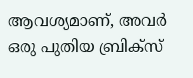ആവശ്യമാണ്, അവര്‍ ഒരു പുതിയ ബ്രിക്‌സ്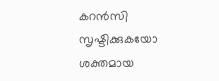കറന്‍സി സൃഷ്ടിക്കുകയോ ശക്തമായ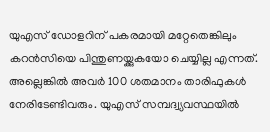യുഎസ് ഡോളറിന് പകരമായി മറ്റേതെങ്കിലും കറന്‍സിയെ പിന്തുണയ്ക്കുകയോ ചെയ്യില്ല എന്നത്. അല്ലെങ്കില്‍ അവര്‍ 100 ശതമാനം താരിഫുകള്‍ നേരിടേണ്ടിവരും. യുഎസ് സമ്പദ്വ്യവസ്ഥയില്‍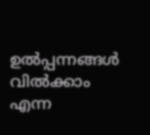ഉല്‍പ്പന്നങ്ങള്‍ വില്‍ക്കാം എന്ന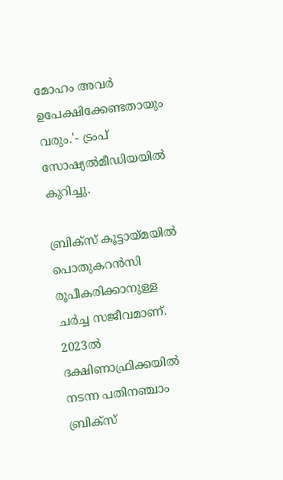മോഹം അവര്‍ ഉപേക്ഷിക്കേണ്ടതായും വരും.'- ട്രംപ് സോഷ്യല്‍മീഡിയയില്‍ കുറിച്ചു.

ബ്രിക്സ് കൂട്ടായ്മയില്‍ പൊതുകറന്‍സി രൂപീകരിക്കാനുള്ള ചര്‍ച്ച സജീവമാണ്. 2023ല്‍ ദക്ഷിണാഫ്രിക്കയില്‍ നടന്ന പതിനഞ്ചാം ബ്രിക്സ്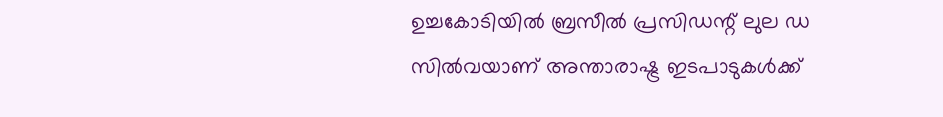ഉച്ചകോടിയില്‍ ബ്രസീല്‍ പ്രസിഡന്റ് ലുല ഡ സില്‍വയാണ് അന്താരാഷ്ട്ര ഇടപാടുകള്‍ക്ക്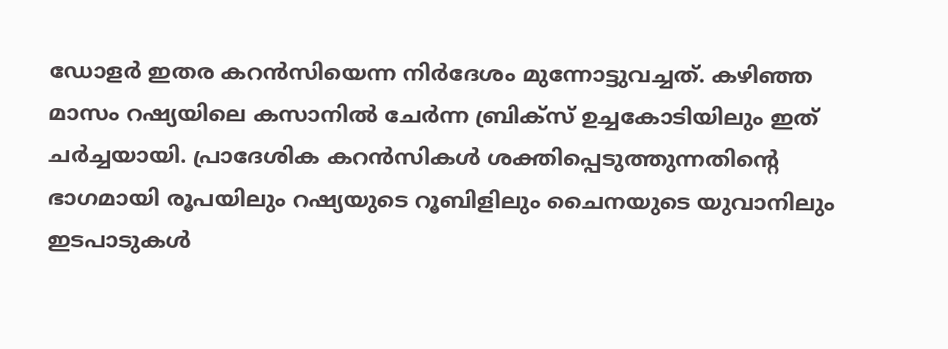ഡോളര്‍ ഇതര കറന്‍സിയെന്ന നിര്‍ദേശം മുന്നോട്ടുവച്ചത്. കഴിഞ്ഞ മാസം റഷ്യയിലെ കസാനില്‍ ചേര്‍ന്ന ബ്രിക്സ് ഉച്ചകോടിയിലും ഇത് ചര്‍ച്ചയായി. പ്രാദേശിക കറന്‍സികള്‍ ശക്തിപ്പെടുത്തുന്നതിന്റെ ഭാഗമായി രൂപയിലും റഷ്യയുടെ റൂബിളിലും ചൈനയുടെ യുവാനിലും ഇടപാടുകള്‍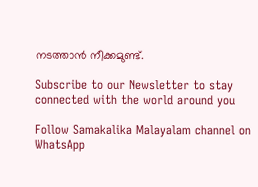നടത്താന്‍ നീക്കമുണ്ട്.

Subscribe to our Newsletter to stay connected with the world around you

Follow Samakalika Malayalam channel on WhatsApp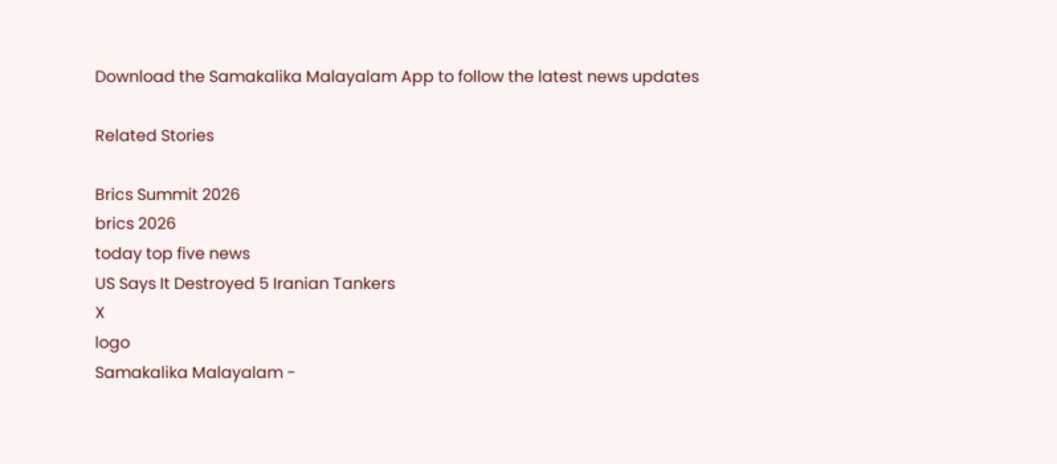Download the Samakalika Malayalam App to follow the latest news updates

Related Stories

Brics Summit 2026
brics 2026
today top five news
US Says It Destroyed 5 Iranian Tankers
X
logo
Samakalika Malayalam -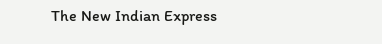The New Indian Express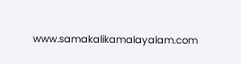www.samakalikamalayalam.com